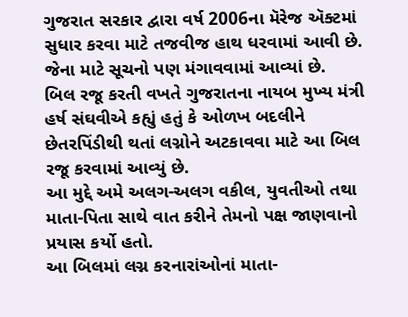ગુજરાત સરકાર દ્વારા વર્ષ 2006ના મૅરેજ ઍક્ટમાં સુધાર કરવા માટે તજવીજ હાથ ધરવામાં આવી છે. જેના માટે સૂચનો પણ મંગાવવામાં આવ્યાં છે.
બિલ રજૂ કરતી વખતે ગુજરાતના નાયબ મુખ્ય મંત્રી હર્ષ સંઘવીએ કહ્યું હતું કે ઓળખ બદલીને છેતરપિંડીથી થતાં લગ્નોને અટકાવવા માટે આ બિલ રજૂ કરવામાં આવ્યું છે.
આ મુદ્દે અમે અલગ-અલગ વકીલ, યુવતીઓ તથા માતા-પિતા સાથે વાત કરીને તેમનો પક્ષ જાણવાનો પ્રયાસ કર્યો હતો.
આ બિલમાં લગ્ન કરનારાંઓનાં માતા-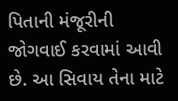પિતાની મંજૂરીની જોગવાઈ કરવામાં આવી છે. આ સિવાય તેના માટે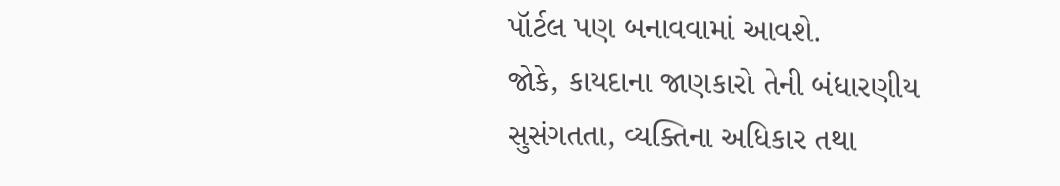પૉર્ટલ પણ બનાવવામાં આવશે.
જોકે, કાયદાના જાણકારો તેની બંધારણીય સુસંગતતા, વ્યક્તિના અધિકાર તથા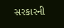સરકારની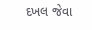દખલ જેવા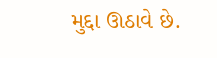મુદ્દા ઊઠાવે છે.